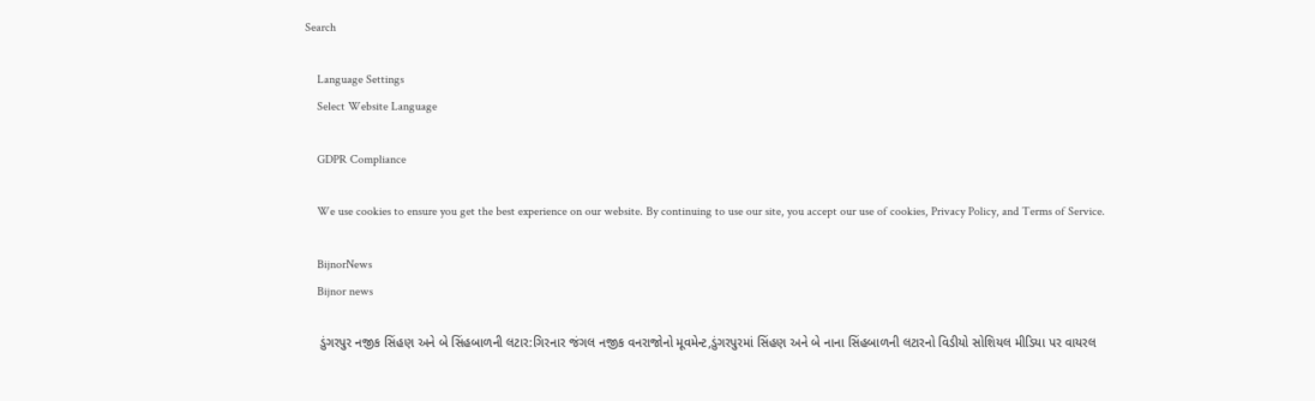Search

    Language Settings
    Select Website Language

    GDPR Compliance

    We use cookies to ensure you get the best experience on our website. By continuing to use our site, you accept our use of cookies, Privacy Policy, and Terms of Service.

    BijnorNews
    Bijnor news

    ડુંગરપુર નજીક સિંહણ અને બે સિંહબાળની લટાર:ગિરનાર જંગલ નજીક વનરાજોનો મૂવમેન્ટ,ડુંગરપુરમાં સિંહણ અને બે નાના સિંહબાળની લટારનો વિડીયો સોશિયલ મીડિયા પર વાયરલ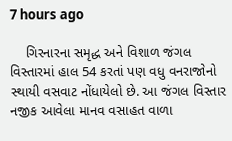7 hours ago

    ગિરનારના સમૃદ્ધ અને વિશાળ જંગલ વિસ્તારમાં હાલ 54 કરતાં પણ વધુ વનરાજોનો સ્થાયી વસવાટ નોંધાયેલો છે. આ જંગલ વિસ્તાર નજીક આવેલા માનવ વસાહત વાળા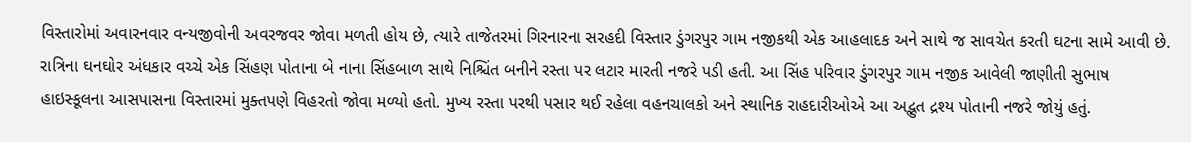વિસ્તારોમાં અવારનવાર વન્યજીવોની અવરજવર જોવા મળતી હોય છે, ત્યારે તાજેતરમાં ગિરનારના સરહદી વિસ્તાર ડુંગરપુર ગામ નજીકથી એક આહલાદક અને સાથે જ સાવચેત કરતી ઘટના સામે આવી છે. રાત્રિના ઘનઘોર અંધકાર વચ્ચે એક સિંહણ પોતાના બે નાના સિંહબાળ સાથે નિશ્ચિંત બનીને રસ્તા પર લટાર મારતી નજરે પડી હતી. આ સિંહ પરિવાર ડુંગરપુર ગામ નજીક આવેલી જાણીતી સુભાષ હાઇસ્કૂલના આસપાસના વિસ્તારમાં મુક્તપણે વિહરતો જોવા મળ્યો હતો. મુખ્ય રસ્તા પરથી પસાર થઈ રહેલા વહનચાલકો અને સ્થાનિક રાહદારીઓએ આ અદ્ભુત દ્રશ્ય પોતાની નજરે જોયું હતું.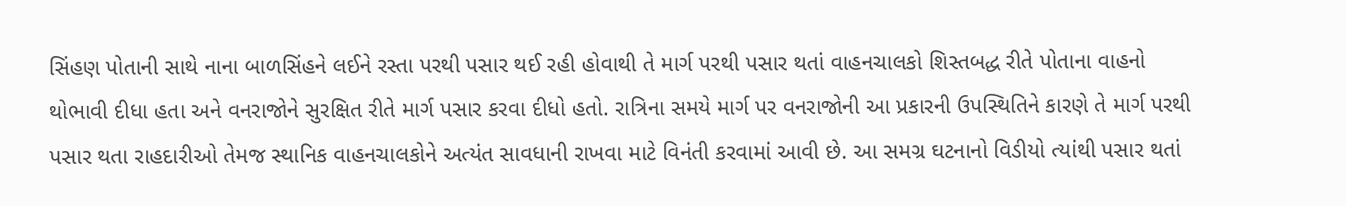સિંહણ પોતાની સાથે નાના બાળસિંહને લઈને રસ્તા પરથી પસાર થઈ રહી હોવાથી તે માર્ગ પરથી પસાર થતાં વાહનચાલકો શિસ્તબદ્ધ રીતે પોતાના વાહનો થોભાવી દીધા હતા અને વનરાજોને સુરક્ષિત રીતે માર્ગ પસાર કરવા દીધો હતો. રાત્રિના સમયે માર્ગ પર વનરાજોની આ પ્રકારની ઉપસ્થિતિને કારણે તે માર્ગ પરથી પસાર થતા રાહદારીઓ તેમજ સ્થાનિક વાહનચાલકોને અત્યંત સાવધાની રાખવા માટે વિનંતી કરવામાં આવી છે. આ સમગ્ર ઘટનાનો વિડીયો ત્યાંથી પસાર થતાં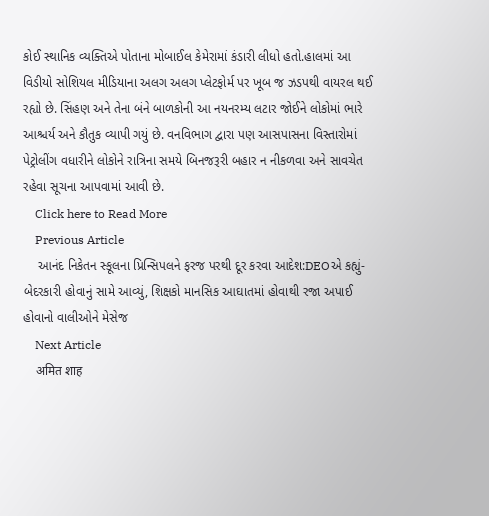કોઈ સ્થાનિક વ્યક્તિએ પોતાના મોબાઈલ કેમેરામાં કંડારી લીધો હતો.હાલમાં આ વિડીયો સોશિયલ મીડિયાના અલગ અલગ પ્લેટફોર્મ પર ખૂબ જ ઝડપથી વાયરલ થઈ રહ્યો છે. સિંહણ અને તેના બંને બાળકોની આ નયનરમ્ય લટાર જોઈને લોકોમાં ભારે આશ્ચર્ય અને કૌતુક વ્યાપી ગયું છે. વનવિભાગ દ્વારા પણ આસપાસના વિસ્તારોમાં પેટ્રોલીંગ વધારીને લોકોને રાત્રિના સમયે બિનજરૂરી બહાર ન નીકળવા અને સાવચેત રહેવા સૂચના આપવામાં આવી છે.
    Click here to Read More
    Previous Article
    આનંદ નિકેતન સ્કૂલના પ્રિન્સિપલને ફરજ પરથી દૂર કરવા આદેશ:DEOએ કહ્યું- બેદરકારી હોવાનું સામે આવ્યું, શિક્ષકો માનસિક આઘાતમાં હોવાથી રજા અપાઈ હોવાનો વાલીઓને મેસેજ
    Next Article
    अमित शाह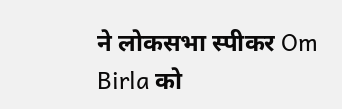ने लोकसभा स्पीकर Om Birla को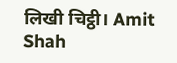लिखी चिट्ठी। Amit Shah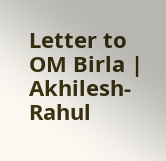Letter to OM Birla | Akhilesh-Rahul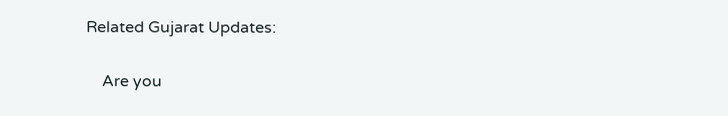Related Gujarat Updates:

    Are you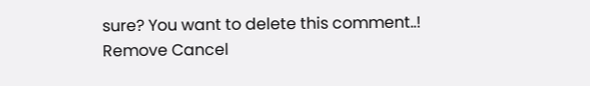sure? You want to delete this comment..! Remove Cancel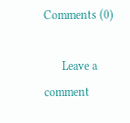Comments (0)

      Leave a comment